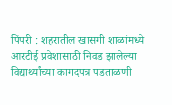पिंपरी : शहरातील खासगी शाळांमध्ये आरटीई प्रवेशासाठी निवड झालेल्या विद्यार्थ्यांच्या कागदपत्र पडताळणी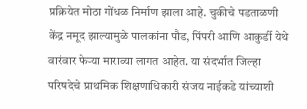प्रक्रियेत मोठा गोंधळ निर्माण झाला आहे. चुकीचे पडताळणी केंद्र नमूद झाल्यामुळे पालकांना पौड, पिंपरी आणि आकुर्डी येथे वारंवार फेऱ्या माराव्या लागत आहेत. या संदर्भात जिल्हा परिषदेचे प्राथमिक शिक्षणाधिकारी संजय नाईकडे यांच्याशी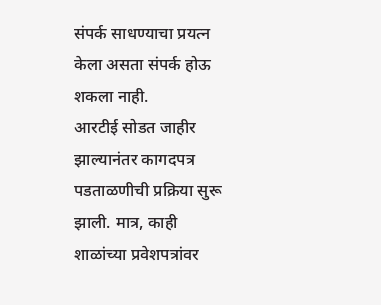संपर्क साधण्याचा प्रयत्न केला असता संपर्क होऊ शकला नाही.
आरटीई सोडत जाहीर झाल्यानंतर कागदपत्र पडताळणीची प्रक्रिया सुरू झाली. मात्र, काही शाळांच्या प्रवेशपत्रांवर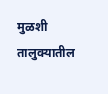मुळशी तालुक्यातील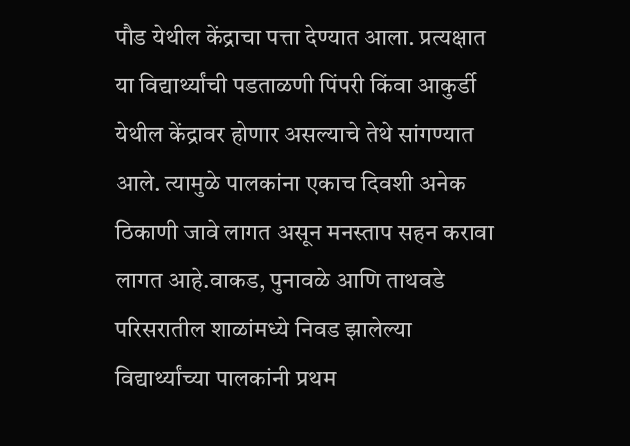पौड येथील केंद्राचा पत्ता देण्यात आला. प्रत्यक्षात या विद्यार्थ्यांची पडताळणी पिंपरी किंवा आकुर्डी येथील केंद्रावर होणार असल्याचे तेथे सांगण्यात आले. त्यामुळे पालकांना एकाच दिवशी अनेक ठिकाणी जावे लागत असून मनस्ताप सहन करावा लागत आहे.वाकड, पुनावळे आणि ताथवडे परिसरातील शाळांमध्ये निवड झालेल्या विद्यार्थ्यांच्या पालकांनी प्रथम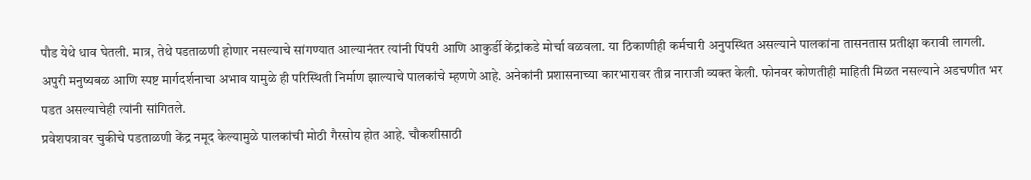पौड येथे धाव घेतली. मात्र, तेथे पडताळणी होणार नसल्याचे सांगण्यात आल्यानंतर त्यांनी पिंपरी आणि आकुर्डी केंद्रांकडे मोर्चा वळवला. या ठिकाणीही कर्मचारी अनुपस्थित असल्याने पालकांना तासनतास प्रतीक्षा करावी लागली.
अपुरी मनुष्यबळ आणि स्पष्ट मार्गदर्शनाचा अभाव यामुळे ही परिस्थिती निर्माण झाल्याचे पालकांचे म्हणणे आहे. अनेकांनी प्रशासनाच्या कारभारावर तीव्र नाराजी व्यक्त केली. फोनवर कोणतीही माहिती मिळत नसल्याने अडचणीत भर पडत असल्याचेही त्यांनी सांगितले.
प्रवेशपत्रावर चुकीचे पडताळणी केंद्र नमूद केल्यामुळे पालकांची मोठी गैरसोय होत आहे. चौकशीसाठी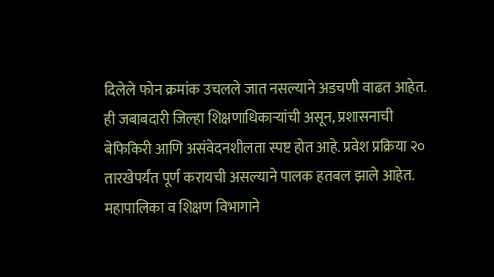दिलेले फोन क्रमांक उचलले जात नसल्याने अडचणी वाढत आहेत. ही जबाबदारी जिल्हा शिक्षणाधिकाऱ्यांची असून, प्रशासनाची बेफिकिरी आणि असंवेदनशीलता स्पष्ट होत आहे. प्रवेश प्रक्रिया २० तारखेपर्यंत पूर्ण करायची असल्याने पालक हतबल झाले आहेत. महापालिका व शिक्षण विभागाने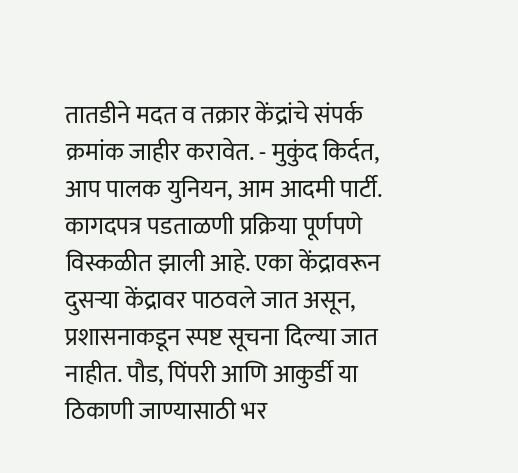तातडीने मदत व तक्रार केंद्रांचे संपर्क क्रमांक जाहीर करावेत. - मुकुंद किर्दत, आप पालक युनियन, आम आदमी पार्टी.
कागदपत्र पडताळणी प्रक्रिया पूर्णपणे विस्कळीत झाली आहे. एका केंद्रावरून दुसऱ्या केंद्रावर पाठवले जात असून, प्रशासनाकडून स्पष्ट सूचना दिल्या जात नाहीत. पौड, पिंपरी आणि आकुर्डी या ठिकाणी जाण्यासाठी भर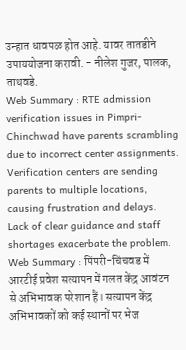उन्हात धावपळ होत आहे. यावर तातडीने उपाययोजना करावी. - नीलेश गुजर, पालक, ताथवडे.
Web Summary : RTE admission verification issues in Pimpri-Chinchwad have parents scrambling due to incorrect center assignments. Verification centers are sending parents to multiple locations, causing frustration and delays. Lack of clear guidance and staff shortages exacerbate the problem.
Web Summary : पिंपरी-चिंचवड में आरटीई प्रवेश सत्यापन में गलत केंद्र आवंटन से अभिभावक परेशान हैं। सत्यापन केंद्र अभिभावकों को कई स्थानों पर भेज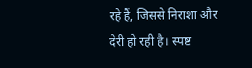रहे हैं, जिससे निराशा और देरी हो रही है। स्पष्ट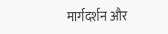मार्गदर्शन और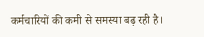कर्मचारियों की कमी से समस्या बढ़ रही है।